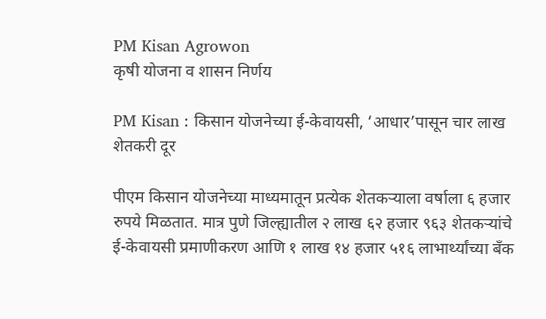PM Kisan Agrowon
कृषी योजना व शासन निर्णय

PM Kisan : किसान योजनेच्या ई-केवायसी, ‘आधार’पासून चार लाख शेतकरी दूर

पीएम किसान योजनेच्या माध्यमातून प्रत्येक शेतकऱ्याला वर्षाला ६ हजार रुपये मिळतात. मात्र पुणे जिल्ह्यातील २ लाख ६२ हजार ९६३ शेतकऱ्यांचे ई-केवायसी प्रमाणीकरण आणि १ लाख १४ हजार ५१६ लाभार्थ्यांच्या बँक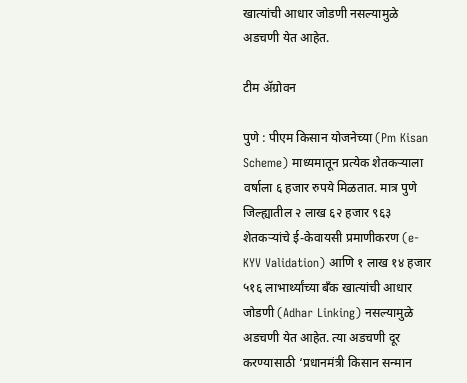खात्यांची आधार जोडणी नसल्यामुळे अडचणी येत आहेत.

टीम ॲग्रोवन

पुणे : पीएम किसान योजनेच्या (Pm Kisan Scheme) माध्यमातून प्रत्येक शेतकऱ्याला वर्षाला ६ हजार रुपये मिळतात. मात्र पुणे जिल्ह्यातील २ लाख ६२ हजार ९६३ शेतकऱ्यांचे ई-केवायसी प्रमाणीकरण (e-KYV Validation) आणि १ लाख १४ हजार ५१६ लाभार्थ्यांच्या बँक खात्यांची आधार जोडणी (Adhar Linking) नसल्यामुळे अडचणी येत आहेत. त्या अडचणी दूर करण्यासाठी ‘प्रधानमंत्री किसान सन्मान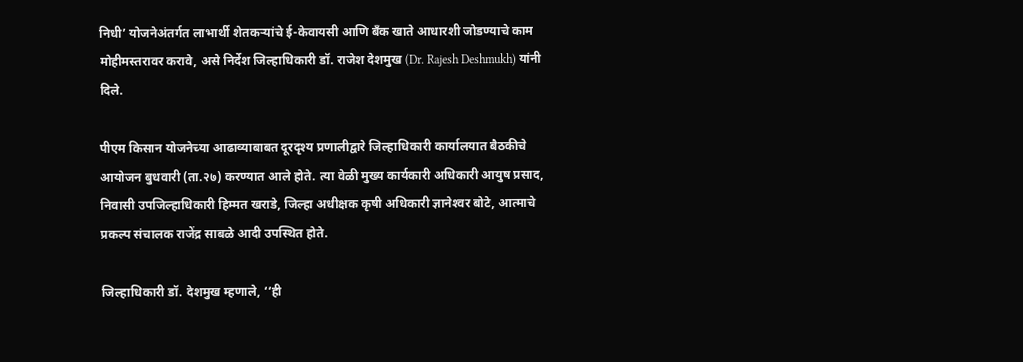निधी’ योजनेअंतर्गत लाभार्थी शेतकऱ्यांचे ई-केवायसी आणि बँक खाते आधारशी जोडण्याचे काम मोहीमस्तरावर करावे, असे निर्देश जिल्हाधिकारी डॉ. राजेश देशमुख (Dr. Rajesh Deshmukh) यांनी दिले.

पीएम किसान योजनेच्या आढाव्याबाबत दूरदृश्‍य प्रणालीद्वारे जिल्हाधिकारी कार्यालयात बैठकीचे आयोजन बुधवारी (ता.२७) करण्यात आले होते. त्या वेळी मुख्य कार्यकारी अधिकारी आयुष प्रसाद, निवासी उपजिल्हाधिकारी हिम्मत खराडे, जिल्हा अधीक्षक कृषी अधिकारी ज्ञानेश्‍वर बोटे, आत्माचे प्रकल्प संचालक राजेंद्र साबळे आदी उपस्थित होते.

जिल्हाधिकारी डॉ. देशमुख म्हणाले, ‘‘ही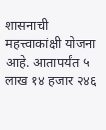शासनाची महत्त्वाकांक्षी योजना आहे. आतापर्यंत ५ लाख १४ हजार २४६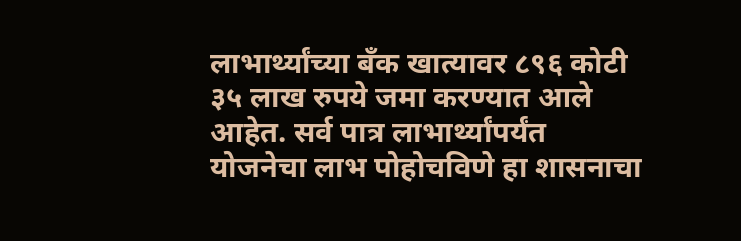लाभार्थ्यांच्या बँक खात्यावर ८९६ कोटी ३५ लाख रुपये जमा करण्यात आले आहेत. सर्व पात्र लाभार्थ्यांपर्यंत योजनेचा लाभ पोहोचविणे हा शासनाचा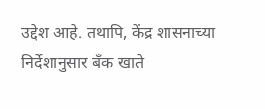उद्देश आहे. तथापि, केंद्र शासनाच्या निर्देशानुसार बँक खाते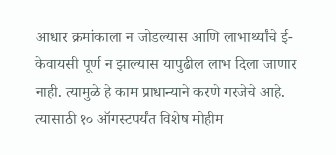आधार क्रमांकाला न जोडल्यास आणि लाभार्थ्यांचे ई-केवायसी पूर्ण न झाल्यास यापुढील लाभ दिला जाणार नाही. त्यामुळे हे काम प्राधान्याने करणे गरजेचे आहे. त्यासाठी १० ऑगस्टपर्यंत विशेष मोहीम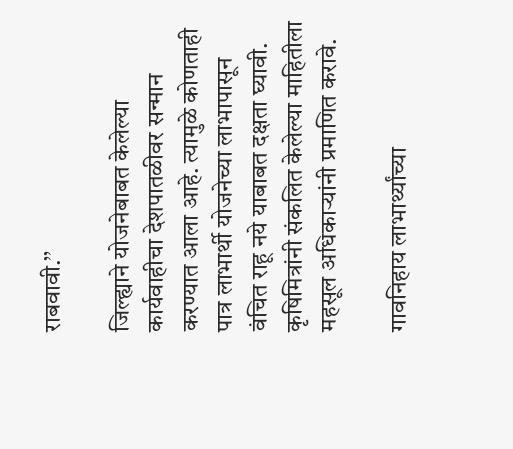राबवावी.’’

जिल्ह्याने योजनेबाबत केलेल्या कार्यवाहीचा देशपातळीवर सन्मान करण्यात आला आहे. त्यामुळे कोणताही पात्र लाभार्थी योजनेच्या लाभापासून वंचित राहू नये याबाबत दक्षता घ्यावी. कृषिमित्रांनी संकलित केलेल्या माहितीला महसूल अधिकाऱ्यांनी प्रमाणित करावे.

गावनिहाय लाभार्थ्यांच्या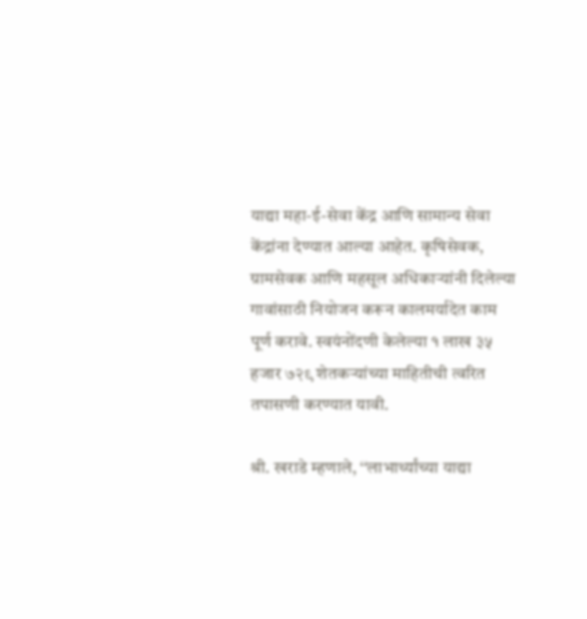याद्या महा-ई-सेवा केंद्र आणि सामान्य सेवा केंद्रांना देण्यात आल्या आहेत. कृषिसेवक, ग्रामसेवक आणि महसूल अधिकाऱ्यांनी दिलेल्या गावांसाठी नियोजन करून कालमर्यादेत काम पूर्ण करावे. स्वयंनोंदणी केलेल्या १ लाख ३५ हजार ७२९ शेतकऱ्यांच्या माहितीची त्वरित तपासणी करण्यात यावी.

श्री. खराडे म्हणाले, ‘‘लाभार्थ्यांच्या याद्या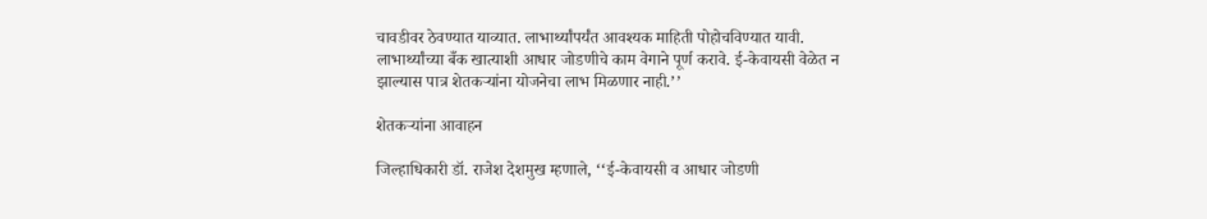चावडीवर ठेवण्यात याव्यात. लाभार्थ्यांपर्यंत आवश्यक माहिती पोहोचविण्यात यावी. लाभार्थ्यांच्या बँक खात्याशी आधार जोडणीचे काम वेगाने पूर्ण करावे. ई-केवायसी वेळेत न झाल्यास पात्र शेतकऱ्यांना योजनेचा लाभ मिळणार नाही.’’

शेतकऱ्यांना आवाहन

जिल्हाधिकारी डॉ. राजेश देशमुख म्हणाले, ‘‘ई-केवायसी व आधार जोडणी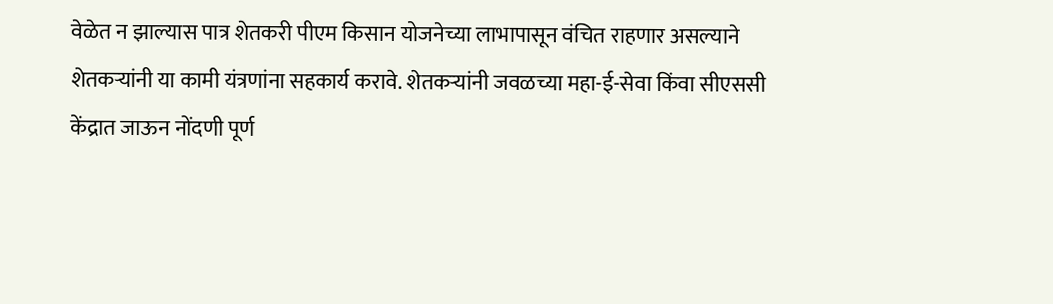वेळेत न झाल्यास पात्र शेतकरी पीएम किसान योजनेच्या लाभापासून वंचित राहणार असल्याने शेतकऱ्यांनी या कामी यंत्रणांना सहकार्य करावे. शेतकऱ्यांनी जवळच्या महा-ई-सेवा किंवा सीएससी केंद्रात जाऊन नोंदणी पूर्ण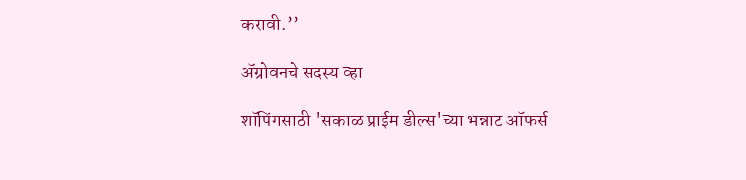करावी.’’

ॲग्रोवनचे सदस्य व्हा

शॉपिंगसाठी 'सकाळ प्राईम डील्स'च्या भन्नाट ऑफर्स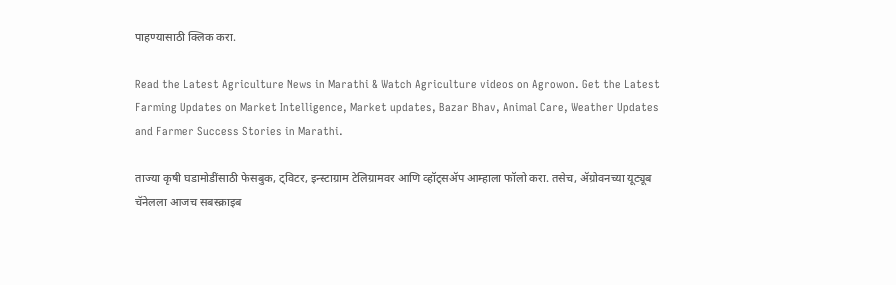पाहण्यासाठी क्लिक करा.

Read the Latest Agriculture News in Marathi & Watch Agriculture videos on Agrowon. Get the Latest Farming Updates on Market Intelligence, Market updates, Bazar Bhav, Animal Care, Weather Updates and Farmer Success Stories in Marathi.

ताज्या कृषी घडामोडींसाठी फेसबुक, ट्विटर, इन्स्टाग्राम टेलिग्रामवर आणि व्हॉट्सॲप आम्हाला फॉलो करा. तसेच, ॲग्रोवनच्या यूट्यूब चॅनेलला आजच सबस्क्राइब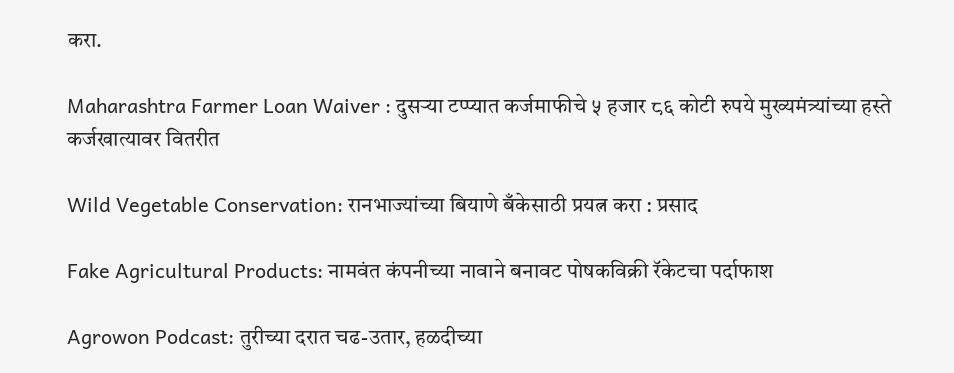करा.

Maharashtra Farmer Loan Waiver : दुसऱ्या टप्प्यात कर्जमाफीचे ५ हजार ८६ कोटी रुपये मुख्यमंत्र्यांच्या हस्ते कर्जखात्यावर वितरीत

Wild Vegetable Conservation: रानभाज्यांच्या बियाणे बँकेसाठी प्रयत्न करा : प्रसाद

Fake Agricultural Products: नामवंत कंपनीच्या नावाने बनावट पोषकविक्री रॅकेटचा पर्दाफाश

Agrowon Podcast: तुरीच्या दरात चढ-उतार, हळदीच्या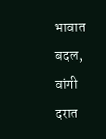भावात बदल, वांगी दरात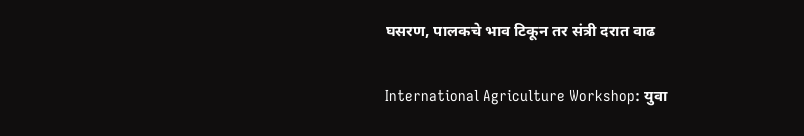घसरण, पालकचे भाव टिकून तर संत्री दरात वाढ

International Agriculture Workshop: युवा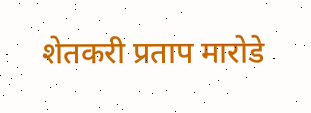शेतकरी प्रताप मारोडे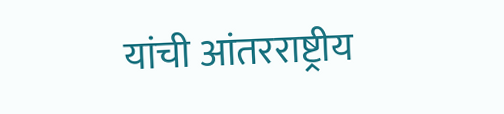यांची आंतरराष्ट्रीय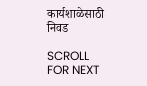कार्यशाळेसाठी निवड

SCROLL FOR NEXT